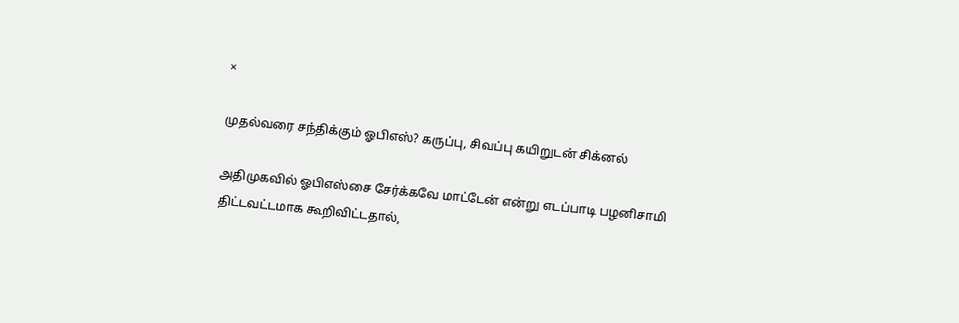×

முதல்வரை சந்திக்கும் ஓபிஎஸ்? கருப்பு, சிவப்பு கயிறுடன் சிக்னல்

அதிமுகவில் ஓபிஎஸ்சை சேர்க்கவே மாட்டேன் என்று எடப்பாடி பழனிசாமி திட்டவட்டமாக கூறிவிட்டதால்,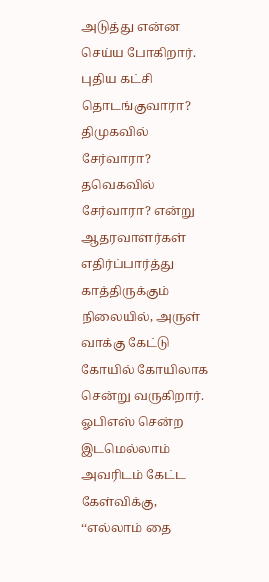அடுத்து என்ன செய்ய போகிறார். புதிய கட்சி தொடங்குவாரா? திமுகவில் சேர்வாரா? தவெகவில் சேர்வாரா? என்று ஆதரவாளர்கள் எதிர்ப்பார்த்து காத்திருக்கும் நிலையில், அருள் வாக்கு கேட்டு கோயில் கோயிலாக சென்று வருகிறார். ஓபிஎஸ் சென்ற இடமெல்லாம் அவரிடம் கேட்ட கேள்விக்கு, ‘‘எல்லாம் தை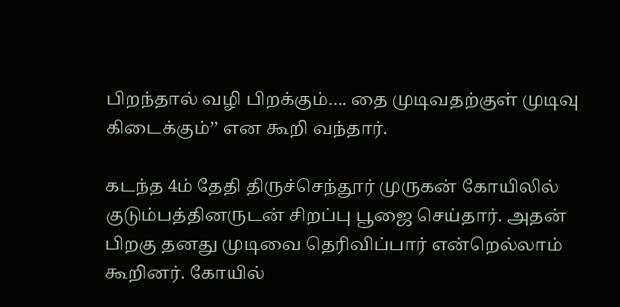பிறந்தால் வழி பிறக்கும்…. தை முடிவதற்குள் முடிவு கிடைக்கும்’’ என கூறி வந்தார்.

கடந்த 4ம் தேதி திருச்செந்தூர் முருகன் கோயிலில் குடும்பத்தினருடன் சிறப்பு பூஜை செய்தார். அதன் பிறகு தனது முடிவை தெரிவிப்பார் என்றெல்லாம் கூறினர். கோயில்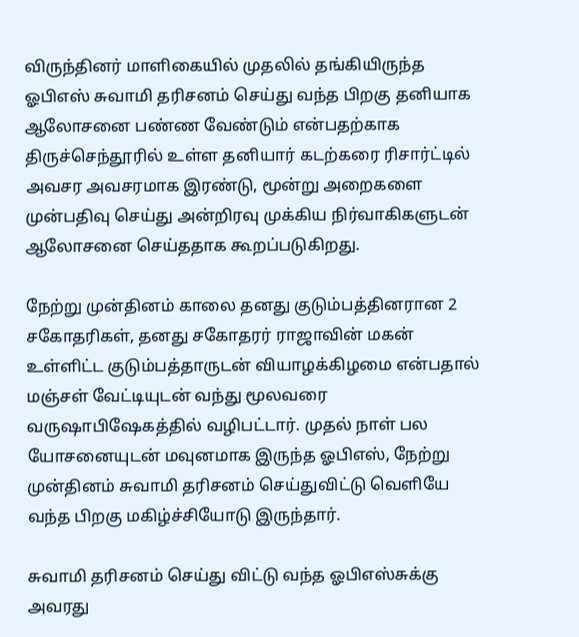விருந்தினர் மாளிகையில் முதலில் தங்கியிருந்த ஓபிஎஸ் சுவாமி தரிசனம் செய்து வந்த பிறகு தனியாக ஆலோசனை பண்ண வேண்டும் என்பதற்காக திருச்செந்தூரில் உள்ள தனியார் கடற்கரை ரிசார்ட்டில் அவசர அவசரமாக இரண்டு, மூன்று அறைகளை முன்பதிவு செய்து அன்றிரவு முக்கிய நிர்வாகிகளுடன் ஆலோசனை செய்ததாக கூறப்படுகிறது.

நேற்று முன்தினம் காலை தனது குடும்பத்தினரான 2 சகோதரிகள், தனது சகோதரர் ராஜாவின் மகன் உள்ளிட்ட குடும்பத்தாருடன் வியாழக்கிழமை என்பதால் மஞ்சள் வேட்டியுடன் வந்து மூலவரை வருஷாபிஷேகத்தில் வழிபட்டார். முதல் நாள் பல யோசனையுடன் மவுனமாக இருந்த ஓபிஎஸ், நேற்று முன்தினம் சுவாமி தரிசனம் செய்துவிட்டு வெளியே வந்த பிறகு மகிழ்ச்சியோடு இருந்தார்.

சுவாமி தரிசனம் செய்து விட்டு வந்த ஓபிஎஸ்சுக்கு அவரது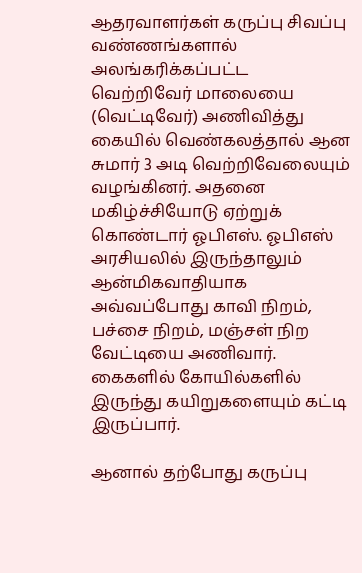ஆதரவாளர்கள் கருப்பு சிவப்பு வண்ணங்களால் அலங்கரிக்கப்பட்ட வெற்றிவேர் மாலையை (வெட்டிவேர்) அணிவித்து கையில் வெண்கலத்தால் ஆன சுமார் 3 அடி வெற்றிவேலையும் வழங்கினர். அதனை மகிழ்ச்சியோடு ஏற்றுக் கொண்டார் ஓபிஎஸ். ஓபிஎஸ் அரசியலில் இருந்தாலும் ஆன்மிகவாதியாக அவ்வப்போது காவி நிறம், பச்சை நிறம், மஞ்சள் நிற வேட்டியை அணிவார். கைகளில் கோயில்களில் இருந்து கயிறுகளையும் கட்டி இருப்பார்.

ஆனால் தற்போது கருப்பு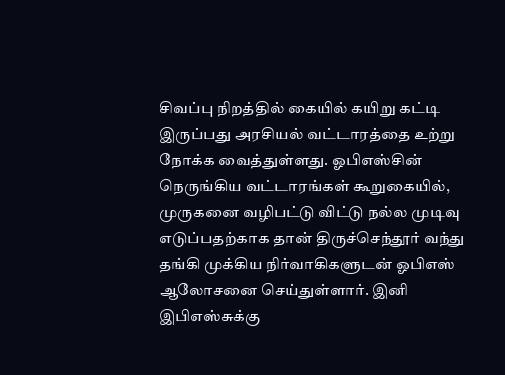சிவப்பு நிறத்தில் கையில் கயிறு கட்டி இருப்பது அரசியல் வட்டாரத்தை உற்று நோக்க வைத்துள்ளது. ஓபிஎஸ்சின் நெருங்கிய வட்டாரங்கள் கூறுகையில், முருகனை வழிபட்டு விட்டு நல்ல முடிவு எடுப்பதற்காக தான் திருச்செந்தூர் வந்து தங்கி முக்கிய நிர்வாகிகளுடன் ஓபிஎஸ் ஆலோசனை செய்துள்ளார். இனி இபிஎஸ்சுக்கு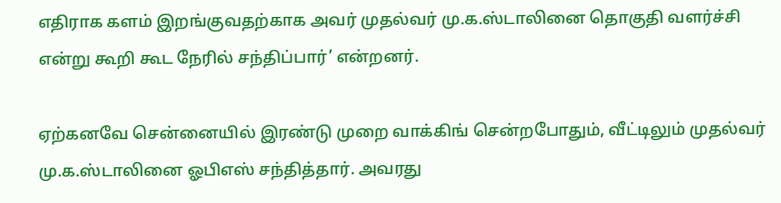எதிராக களம் இறங்குவதற்காக அவர் முதல்வர் மு.க.ஸ்டாலினை தொகுதி வளர்ச்சி என்று கூறி கூட நேரில் சந்திப்பார்’ என்றனர்.

ஏற்கனவே சென்னையில் இரண்டு முறை வாக்கிங் சென்றபோதும், வீட்டிலும் முதல்வர் மு.க.ஸ்டாலினை ஓபிஎஸ் சந்தித்தார். அவரது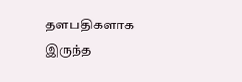தளபதிகளாக இருந்த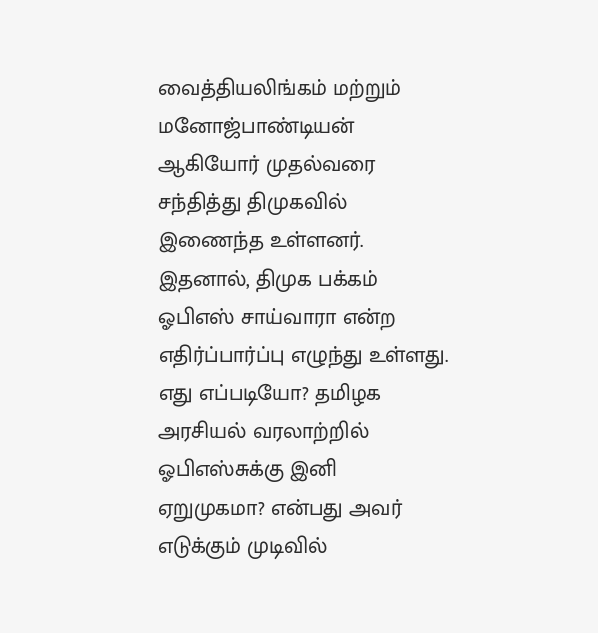வைத்தியலிங்கம் மற்றும் மனோஜ்பாண்டியன் ஆகியோர் முதல்வரை சந்தித்து திமுகவில் இணைந்த உள்ளனர். இதனால், திமுக பக்கம் ஓபிஎஸ் சாய்வாரா என்ற எதிர்ப்பார்ப்பு எழுந்து உள்ளது. எது எப்படியோ? தமிழக அரசியல் வரலாற்றில் ஓபிஎஸ்சுக்கு இனி ஏறுமுகமா? என்பது அவர் எடுக்கும் முடிவில்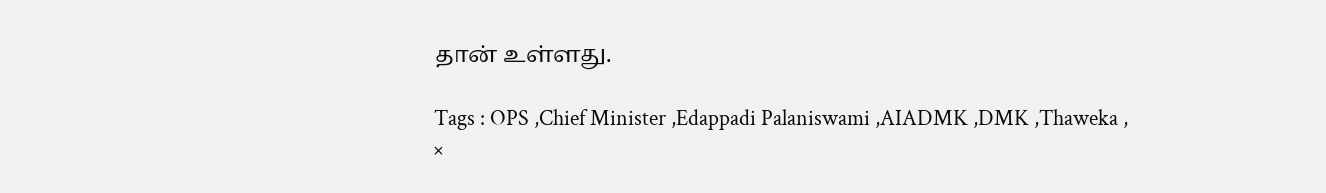தான் உள்ளது.

Tags : OPS ,Chief Minister ,Edappadi Palaniswami ,AIADMK ,DMK ,Thaweka ,
×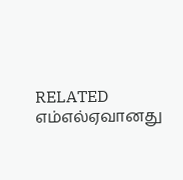RELATED எம்எல்ஏவானது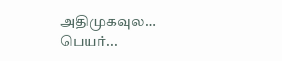அதிமுகவுல… பெயர்...